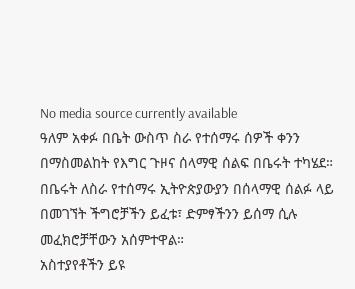No media source currently available
ዓለም አቀፉ በቤት ውስጥ ስራ የተሰማሩ ሰዎች ቀንን በማስመልከት የእግር ጉዞና ሰላማዊ ሰልፍ በቤሩት ተካሄደ። በቤሩት ለስራ የተሰማሩ ኢትዮጵያውያን በሰላማዊ ሰልፉ ላይ በመገኘት ችግሮቻችን ይፈቱ፣ ድምፃችንን ይሰማ ሲሉ መፈክሮቻቸውን አሰምተዋል።
አስተያየቶችን ይዩ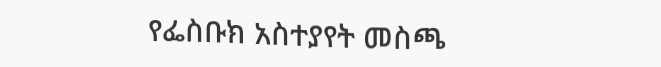የፌስቡክ አስተያየት መስጫ